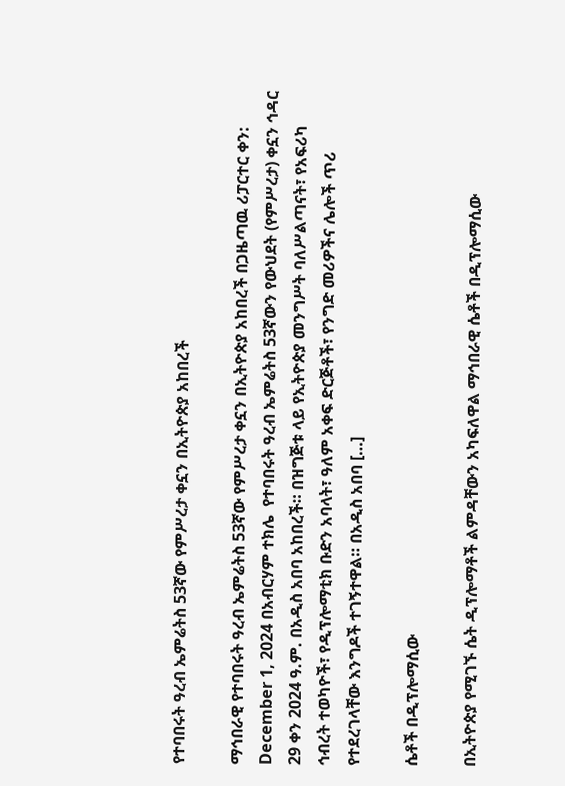የተባበሩት ዓረብ ኤምሬትስ 53ኛው የምሥረታ ቀኗን በኢትዮጵያ አከበረች

ማኅበራዊ የተባበሩት ዓረብ ኤምሬትስ 53ኛው የምሥረታ ቀኗን በኢትዮጵያ አከበረች በጋዜጣዉ ሪፓርተር ቀን: December 1, 2024 በአብርሃም ተክሌ  የተባበሩት ዓረብ ኤምሬትስ 53ኛውን የውህደት (የምሥረታ) ቀኗን ኅዳር 29 ቀን 2024 ዓ.ም. በአዲስ አበባ አከበረች። በዝግጅቱ ላይ የኢትዮጵያ መንግሥት ባለሥልጣናት፣ የአፍሪካ ኅብረት ተወካዮች፣ የዲፕሎማቲክ ቡድን አባላት፣ ዓለም አቀፍ ድርጅቶች፣ የንግድ መሪዎችና ሌሎች ጥሪ የተደረገላቸው እንግዶች ተገኝተዋል። በአዲስ አበባ […]

ሴቶች በዲፕሎማሲው

በኢትዮጵያ የሚገኙ ሴት ዲፕሎማቶች ልምዳቸውን አካፍለዋል ማኅበራዊ ሴቶች በዲፕሎማሲው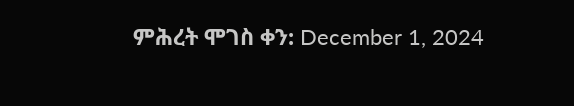ምሕረት ሞገስ ቀን: December 1, 2024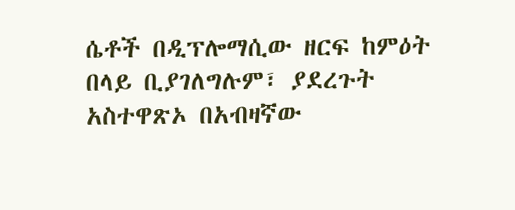ሴቶች በዲፕሎማሲው ዘርፍ ከምዕት በላይ ቢያገለግሉም፣ ያደረጉት አስተዋጽኦ በአብዛኛው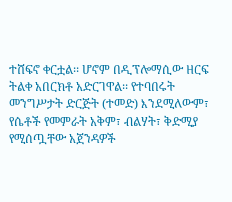ተሸፍኖ ቀርቷል፡፡ ሆኖም በዲፕሎማሲው ዘርፍ ትልቀ አበርክቶ አድርገዋል፡፡ የተባበሩት መንግሥታት ድርጅት (ተመድ) እንደሚለውም፣ የሴቶች የመምራት አቅም፣ ብልሃት፣ ቅድሚያ የሚሰጧቸው አጀንዳዎች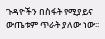ጉዳዮችን በስፋት የሚያይና ውጤቱም ጥራት ያለው ነው፡፡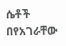ሴቶች በየአገራቸው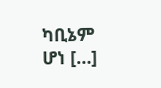ካቢኔም ሆነ […]